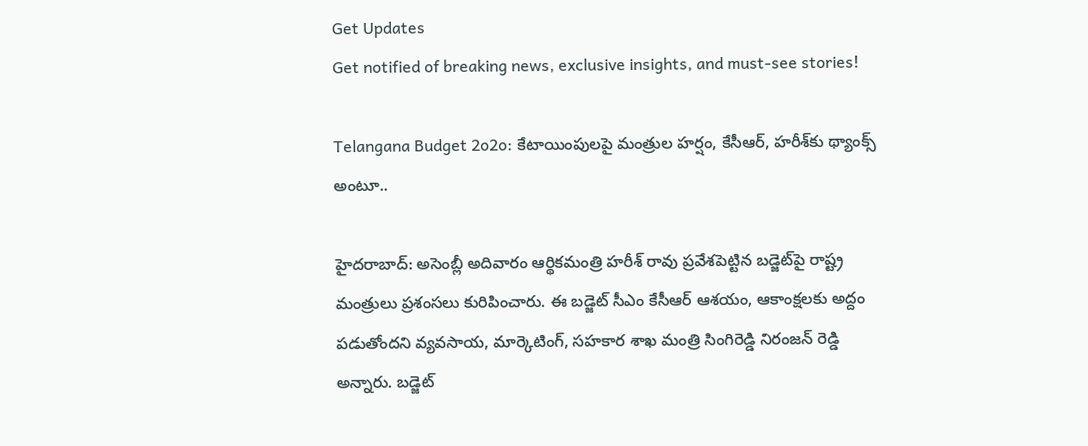Get Updates
Get notified of breaking news, exclusive insights, and must-see stories!

Telangana Budget 2o2o: కేటాయింపులపై మంత్రుల హర్షం, కేసీఆర్, హరీశ్‌కు థ్యాంక్స్ అంటూ..

హైదరాబాద్: అసెంబ్లీ అదివారం ఆర్థికమంత్రి హరీశ్ రావు ప్రవేశపెట్టిన బడ్జెట్‌పై రాష్ట్ర మంత్రులు ప్రశంసలు కురిపించారు. ఈ బడ్జెట్ సీఎం కేసీఆర్ ఆశయం, ఆకాంక్షలకు అద్దం పడుతోందని వ్యవసాయ, మార్కెటింగ్, సహకార శాఖ మంత్రి సింగిరెడ్డి నిరంజన్ రెడ్డి అన్నారు. బడ్జెట్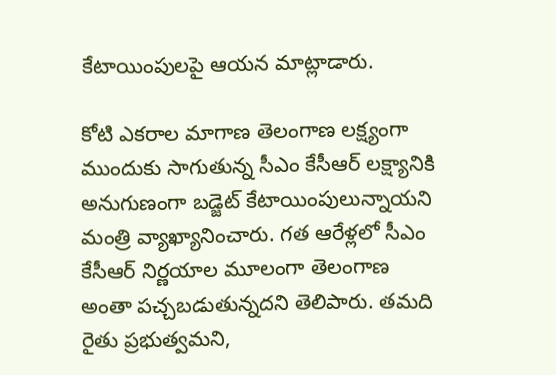కేటాయింపులపై ఆయన మాట్లాడారు.

కోటి ఎకరాల మాగాణ తెలంగాణ లక్ష్యంగా ముందుకు సాగుతున్న సీఎం కేసీఆర్ లక్ష్యానికి అనుగుణంగా బడ్జెట్ కేటాయింపులున్నాయని మంత్రి వ్యాఖ్యానించారు. గత ఆరేళ్లలో సీఎం కేసీఆర్ నిర్ణయాల మూలంగా తెలంగాణ అంతా పచ్చబడుతున్నదని తెలిపారు. తమది రైతు ప్రభుత్వమని,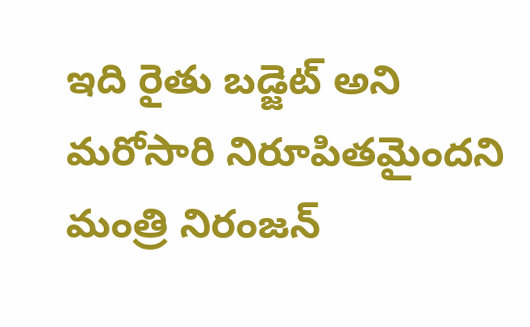ఇది రైతు బడ్జెట్ అని మరోసారి నిరూపితమైందని మంత్రి నిరంజన్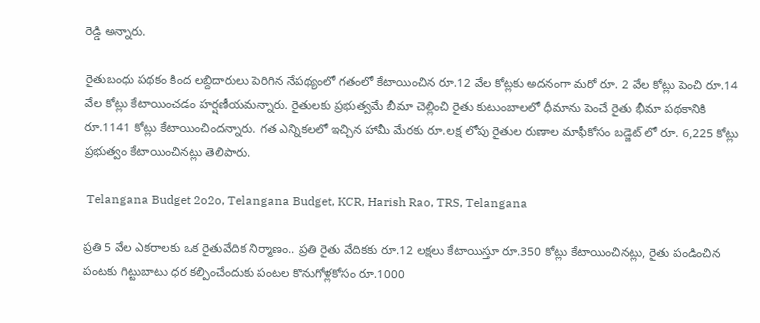రెడ్డి అన్నారు.

రైతుబంధు పథకం కింద లబ్దిదారులు పెరిగిన నేపథ్యంలో గతంలో కేటాయించిన రూ.12 వేల కోట్లకు అదనంగా మరో రూ. 2 వేల కోట్లు పెంచి రూ.14 వేల కోట్లు కేటాయించడం హర్షణీయమన్నారు. రైతులకు ప్రభుత్వమే బీమా చెల్లించి రైతు కుటుంబాలలో ధీమాను పెంచే రైతు భీమా పథకానికి రూ.1141 కోట్లు కేటాయించిందన్నారు. గత ఎన్నికలలో ఇచ్చిన హామీ మేరకు రూ.లక్ష లోపు రైతుల రుణాల మాఫీకోసం బడ్జెట్ లో రూ. 6,225 కోట్లు ప్రభుత్వం కేటాయించినట్లు తెలిపారు.

 Telangana Budget 2o2o, Telangana Budget, KCR, Harish Rao, TRS, Telangana

ప్రతి 5 వేల ఎకరాలకు ఒక రైతువేదిక నిర్మాణం.. ప్రతి రైతు వేదికకు రూ.12 లక్షలు కేటాయిస్తూ రూ.350 కోట్లు కేటాయించినట్లు, రైతు పండించిన పంటకు గిట్టుబాటు ధర కల్పించేందుకు పంటల కొనుగోళ్లకోసం రూ.1000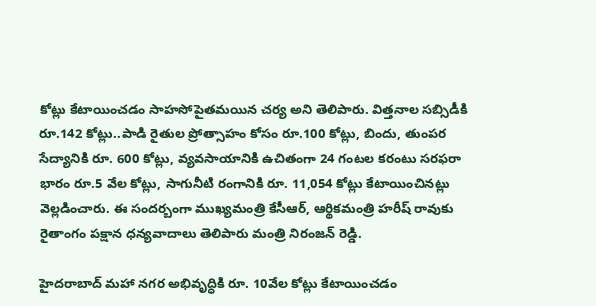కోట్లు కేటాయించడం సాహసోపైతమయిన చర్య అని తెలిపారు. విత్తనాల సబ్సిడీకి రూ.142 కోట్లు..పాడి రైతుల ప్రోత్సాహం కోసం రూ.100 కోట్లు, బిందు, తుంపర సేద్యానికి రూ. 600 కోట్లు, వ్యవసాయానికి ఉచితంగా 24 గంటల కరంటు సరఫరా భారం రూ.5 వేల కోట్లు, సాగునీటి రంగానికి రూ. 11,054 కోట్లు కేటాయించినట్లు వెల్లడించారు. ఈ సందర్బంగా ముఖ్యమంత్రి కేసీఆర్, ఆర్థికమంత్రి హరీష్ రావుకు రైతాంగం పక్షాన ధన్యవాదాలు తెలిపారు మంత్రి నిరంజన్ రెడ్డి.

హైదరాబాద్ మహా నగర అభివృద్ధికి రూ. 10వేల కోట్లు కేటాయించడం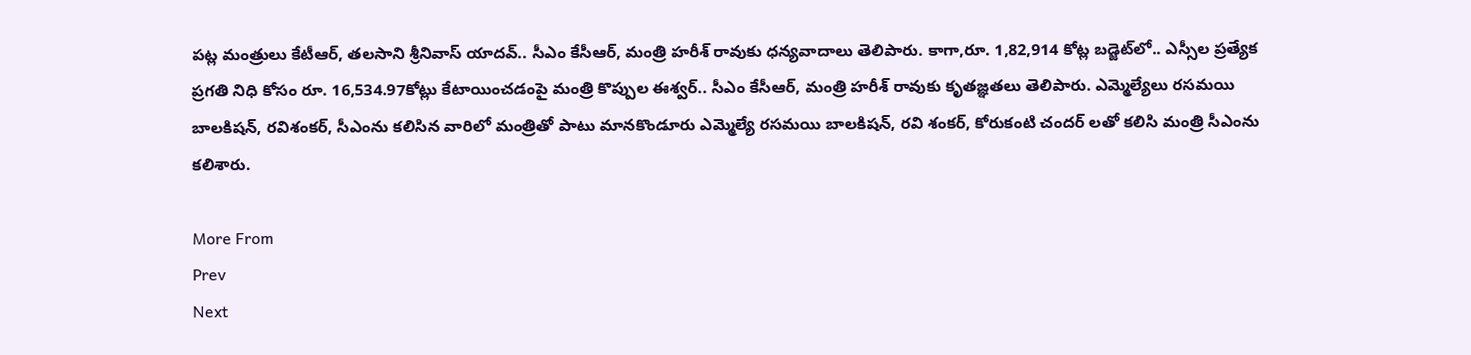పట్ల మంత్రులు కేటీఆర్, తలసాని శ్రీనివాస్ యాదవ్.. సీఎం కేసీఆర్, మంత్రి హరీశ్ రావుకు ధన్యవాదాలు తెలిపారు. కాగా,రూ. 1,82,914 కోట్ల బడ్జెట్‌లో.. ఎస్సీల ప్రత్యేక ప్రగతి నిధి కోసం రూ. 16,534.97కోట్లు కేటాయించడంపై మంత్రి కొప్పుల ఈశ్వర్.. సీఎం కేసీఆర్, మంత్రి హరీశ్ రావుకు కృతజ్ఞతలు తెలిపారు. ఎమ్మెల్యేలు రసమయి బాలకిషన్, రవిశంకర్, సీఎంను కలిసిన వారిలో మంత్రితో పాటు మానకొండూరు ఎమ్మెల్యే రసమయి బాలకిషన్‌, రవి శంకర్‌, కోరుకంటి చందర్ లతో కలిసి మంత్రి సీఎంను కలిశారు.

More From
Prev
Next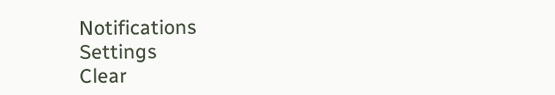Notifications
Settings
Clear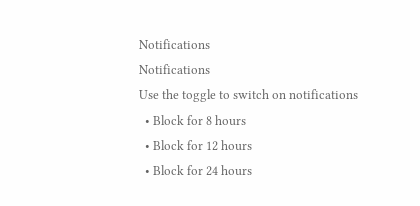Notifications
Notifications
Use the toggle to switch on notifications
  • Block for 8 hours
  • Block for 12 hours
  • Block for 24 hours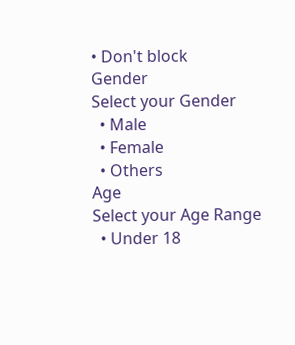• Don't block
Gender
Select your Gender
  • Male
  • Female
  • Others
Age
Select your Age Range
  • Under 18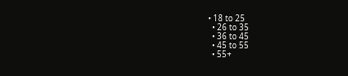• 18 to 25
  • 26 to 35
  • 36 to 45
  • 45 to 55
  • 55+